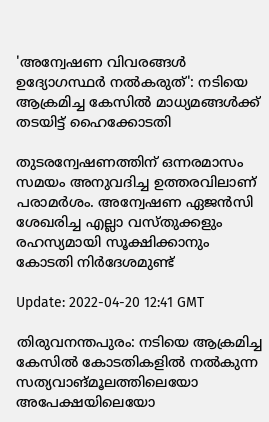'അന്വേഷണ വിവരങ്ങൾ ഉദ്യോഗസ്ഥർ നൽകരുത്': നടിയെ ആക്രമിച്ച കേസിൽ മാധ്യമങ്ങൾക്ക് തടയിട്ട് ഹൈക്കോടതി

തുടരന്വേഷണത്തിന് ഒന്നരമാസം സമയം അനുവദിച്ച ഉത്തരവിലാണ് പരാമര്‍ശം. അന്വേഷണ ഏജൻസി ശേഖരിച്ച എല്ലാ വസ്തുക്കളും രഹസ്യമായി സൂക്ഷിക്കാനും കോടതി നിര്‍ദേശമുണ്ട്

Update: 2022-04-20 12:41 GMT

തിരുവനന്തപുരം: നടിയെ ആക്രമിച്ച കേസില്‍ കോടതികളില്‍ നല്‍കുന്ന സത്യവാങ്മൂലത്തിലെയോ അപേക്ഷയിലെയോ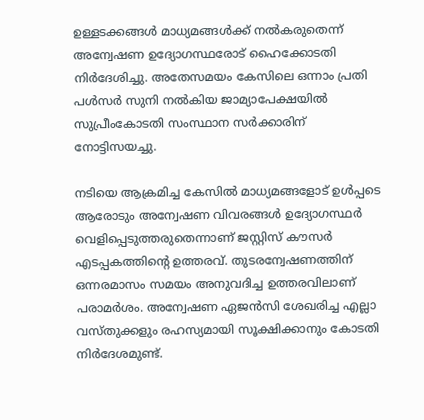ഉള്ളടക്കങ്ങള്‍ മാധ്യമങ്ങള്‍ക്ക് നല്‍കരുതെന്ന് അന്വേഷണ ഉദ്യോഗസ്ഥരോട് ഹൈക്കോടതി നിർദേശിച്ചു. അതേസമയം കേസിലെ ഒന്നാം പ്രതി പള്‍സര്‍ സുനി നല്‍കിയ ജാമ്യാപേക്ഷയില്‍ സുപ്രീംകോടതി സംസ്ഥാന സര്‍ക്കാരിന് നോട്ടിസയച്ചു.

നടിയെ ആക്രമിച്ച കേസില്‍ മാധ്യമങ്ങളോട് ഉള്‍പ്പടെ ആരോടും അന്വേഷണ വിവരങ്ങള്‍ ഉദ്യോഗസ്ഥര്‍ വെളിപ്പെടുത്തരുതെന്നാണ് ജസ്റ്റിസ് കൗസർ എടപ്പകത്തിന്‍റെ ഉത്തരവ്. തുടരന്വേഷണത്തിന് ഒന്നരമാസം സമയം അനുവദിച്ച ഉത്തരവിലാണ് പരാമര്‍ശം. അന്വേഷണ ഏജൻസി ശേഖരിച്ച എല്ലാ വസ്തുക്കളും രഹസ്യമായി സൂക്ഷിക്കാനും കോടതി നിര്‍ദേശമുണ്ട്.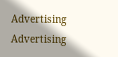Advertising
Advertising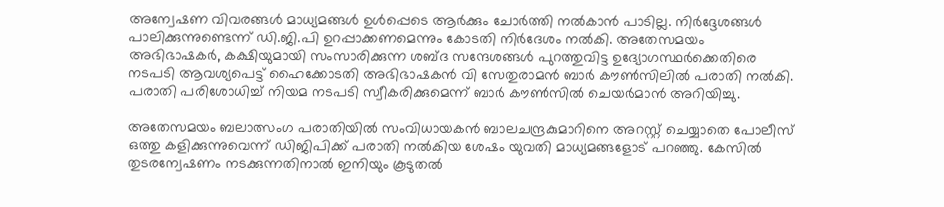അന്വേഷണ വിവരങ്ങള്‍ മാധ്യമങ്ങൾ ഉൾപ്പെടെ ആർക്കും ചോര്‍ത്തി നല്‍കാന്‍ പാടില്ല. നിർദ്ദേശങ്ങൾ പാലിക്കുന്നുണ്ടെന്ന് ഡി.ജി.പി ഉറപ്പാക്കണമെന്നും കോടതി നിര്‍ദേശം നല്‍കി. അതേസമയം അഭിഭാഷകര്‍, കക്ഷിയുമായി സംസാരിക്കുന്ന ശബ്ദ സന്ദേശങ്ങള്‍ പുറത്തുവിട്ട ഉദ്യോഗസ്ഥര്‍ക്കെതിരെ നടപടി ആവശ്യപെട്ട് ഹൈക്കോടതി അഭിഭാഷകന്‍ വി സേതുരാമന്‍ ബാര്‍ കൗൺസിലില്‍ പരാതി നല്‍കി. പരാതി പരിശോധിച്ച് നിയമ നടപടി സ്വീകരിക്കുമെന്ന് ബാര്‍ കൗൺസില്‍ ചെയര്‍മാന്‍ അറിയിച്ചു.

അതേസമയം ബലാത്സംഗ പരാതിയില്‍ സംവിധായകന്‍ ബാലചന്ദ്രകുമാറിനെ അറസ്റ്റ് ചെയ്യാതെ പോലീസ് ഒത്തു കളിക്കുന്നുവെന്ന് ഡിജിപിക്ക് പരാതി നല്‍കിയ ശേഷം യുവതി മാധ്യമങ്ങളോട് പറഞ്ഞു. കേസിൽ തുടരന്വേഷണം നടക്കുന്നതിനാൽ ഇനിയും കൂടുതല്‍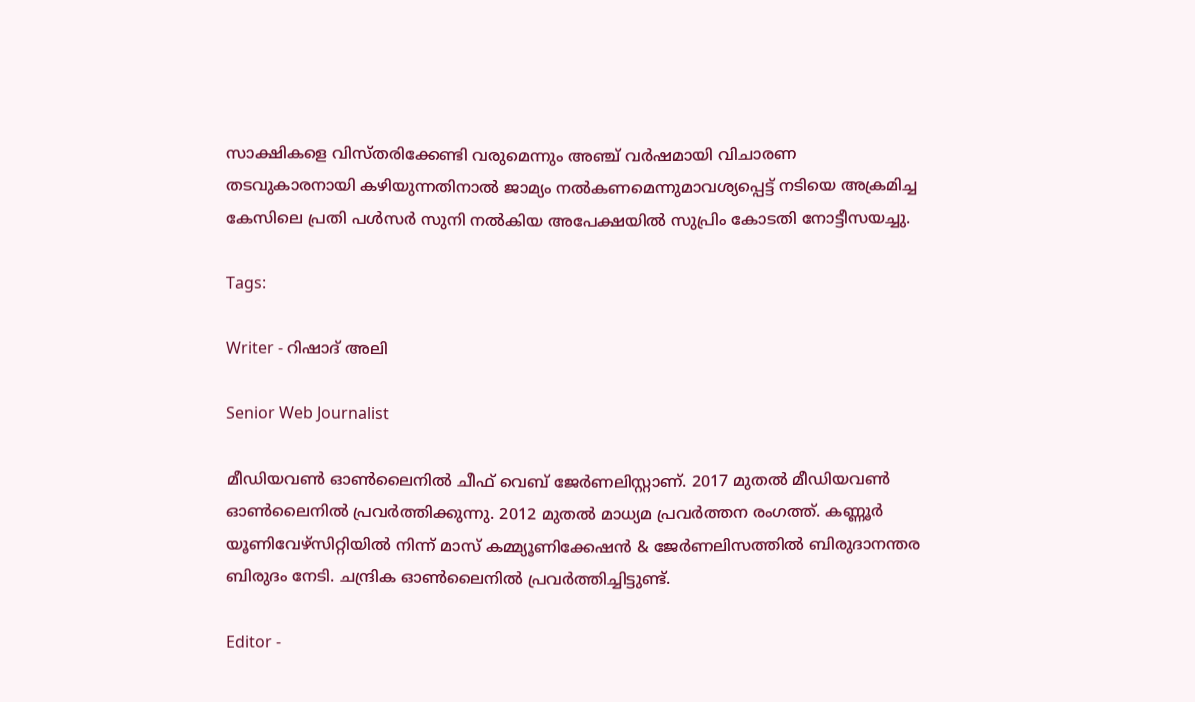സാക്ഷികളെ വിസ്തരിക്കേണ്ടി വരുമെന്നും അഞ്ച് വർഷമായി വിചാരണ തടവുകാരനായി കഴിയുന്നതിനാൽ ജാമ്യം നൽകണമെന്നുമാവശ്യപ്പെട്ട് നടിയെ അക്രമിച്ച കേസിലെ പ്രതി പള്‍സര്‍ സുനി നല്‍കിയ അപേക്ഷയില്‍ സുപ്രിം കോടതി നോട്ടീസയച്ചു.

Tags:

Writer - റിഷാദ് അലി

Senior Web Journalist

മീഡിയവൺ ഓൺലൈനിൽ ചീഫ് വെബ് ജേർണലിസ്റ്റാണ്. 2017 മുതൽ മീഡിയവൺ ഓൺലൈനിൽ പ്രവർത്തിക്കുന്നു. 2012 മുതൽ മാധ്യമ പ്രവർത്തന രംഗത്ത്. കണ്ണൂര്‍ യൂണിവേഴ്‌സിറ്റിയിൽ നിന്ന് മാസ് കമ്മ്യൂണിക്കേഷന്‍ & ജേര്‍ണലിസത്തില്‍ ബിരുദാനന്തര ബിരുദം നേടി. ചന്ദ്രിക ഓണ്‍ലൈനില്‍ പ്രവര്‍ത്തിച്ചിട്ടുണ്ട്.

Editor -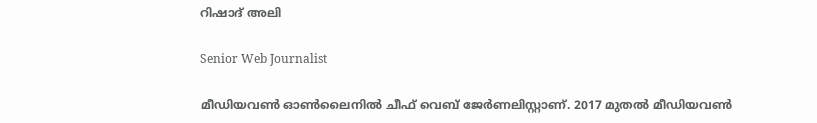റിഷാദ് അലി

Senior Web Journalist

മീഡിയവൺ ഓൺലൈനിൽ ചീഫ് വെബ് ജേർണലിസ്റ്റാണ്. 2017 മുതൽ മീഡിയവൺ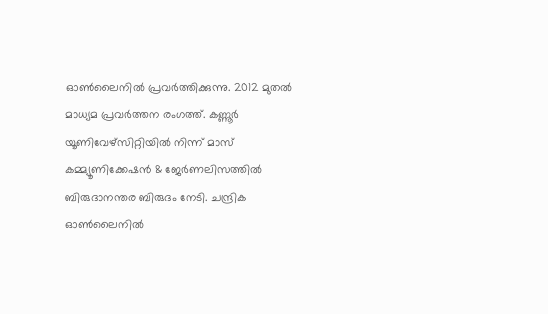ഓൺലൈനിൽ പ്രവർത്തിക്കുന്നു. 2012 മുതൽ മാധ്യമ പ്രവർത്തന രംഗത്ത്. കണ്ണൂര്‍ യൂണിവേഴ്‌സിറ്റിയിൽ നിന്ന് മാസ് കമ്മ്യൂണിക്കേഷന്‍ & ജേര്‍ണലിസത്തില്‍ ബിരുദാനന്തര ബിരുദം നേടി. ചന്ദ്രിക ഓണ്‍ലൈനില്‍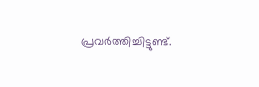പ്രവര്‍ത്തിച്ചിട്ടുണ്ട്.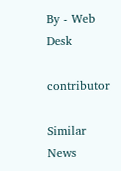By - Web Desk

contributor

Similar News